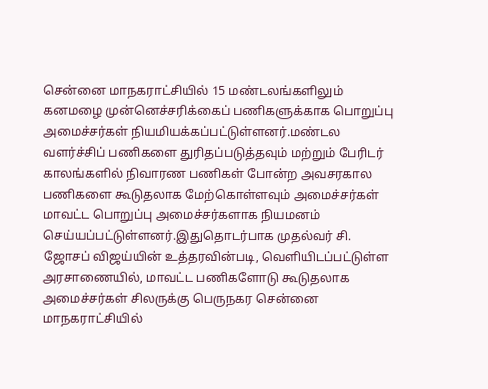சென்னை மாநகராட்சியில் 15 மண்டலங்களிலும் கனமழை முன்னெச்சரிக்கைப் பணிகளுக்காக பொறுப்பு அமைச்சர்கள் நியமியக்கப்பட்டுள்ளனர்.மண்டல வளர்ச்சிப் பணிகளை துரிதப்படுத்தவும் மற்றும் பேரிடர் காலங்களில் நிவாரண பணிகள் போன்ற அவசரகால பணிகளை கூடுதலாக மேற்கொள்ளவும் அமைச்சர்கள் மாவட்ட பொறுப்பு அமைச்சர்களாக நியமனம் செய்யப்பட்டுள்ளனர்.இதுதொடர்பாக முதல்வர் சி. ஜோசப் விஜய்யின் உத்தரவின்படி, வெளியிடப்பட்டுள்ள அரசாணையில், மாவட்ட பணிகளோடு கூடுதலாக அமைச்சர்கள் சிலருக்கு பெருநகர சென்னை மாநகராட்சியில்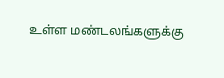உள்ள மண்டலங்களுக்கு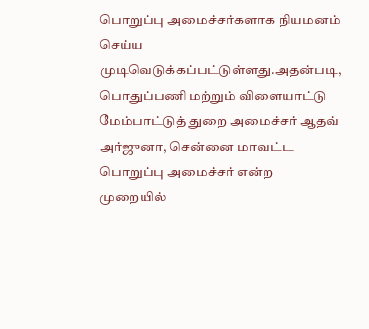பொறுப்பு அமைச்சர்களாக நியமனம் செய்ய முடிவெடுக்கப்பட்டுள்ளது.அதன்படி, பொதுப்பணி மற்றும் விளையாட்டு மேம்பாட்டுத் துறை அமைச்சர் ஆதவ் அர்ஜுனா, சென்னை மாவட்ட பொறுப்பு அமைச்சர் என்ற முறையில்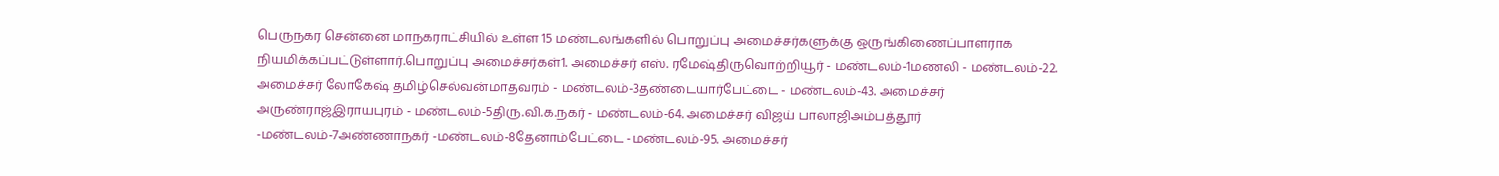பெருநகர சென்னை மாநகராட்சியில் உள்ள 15 மண்டலங்களில் பொறுப்பு அமைச்சர்களுக்கு ஒருங்கிணைப்பாளராக நியமிக்கப்பட்டுள்ளார்.பொறுப்பு அமைச்சர்கள்1. அமைச்சர் எஸ். ரமேஷ்திருவொற்றியூர் - மண்டலம்-1மணலி - மண்டலம்-22. அமைச்சர் லோகேஷ் தமிழ்செல்வன்மாதவரம் - மண்டலம்-3தண்டையார்பேட்டை - மண்டலம்-43. அமைச்சர் அருண்ராஜ்இராயபுரம் - மண்டலம்-5திரு.வி.க.நகர் - மண்டலம்-64. அமைச்சர் விஜய் பாலாஜிஅம்பத்தூர் -மண்டலம்-7அண்ணாநகர் -மண்டலம்-8தேனாம்பேட்டை -மண்டலம்-95. அமைச்சர்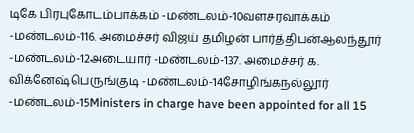டிகே பிரபுகோடம்பாக்கம் -மண்டலம்-10வளசரவாக்கம் -மண்டலம்-116. அமைச்சர் விஜய் தமிழன் பார்த்திபன்ஆலந்தூர் -மண்டலம்-12அடையார் -மண்டலம்-137. அமைச்சர் க. விக்னேஷ்பெருங்குடி -மண்டலம்-14சோழிங்கநல்லூர் -மண்டலம்-15Ministers in charge have been appointed for all 15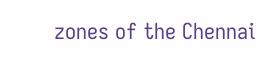zones of the Chennai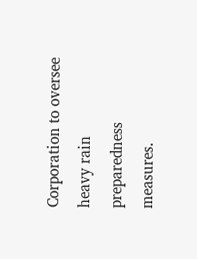Corporation to oversee heavy rain preparedness measures.